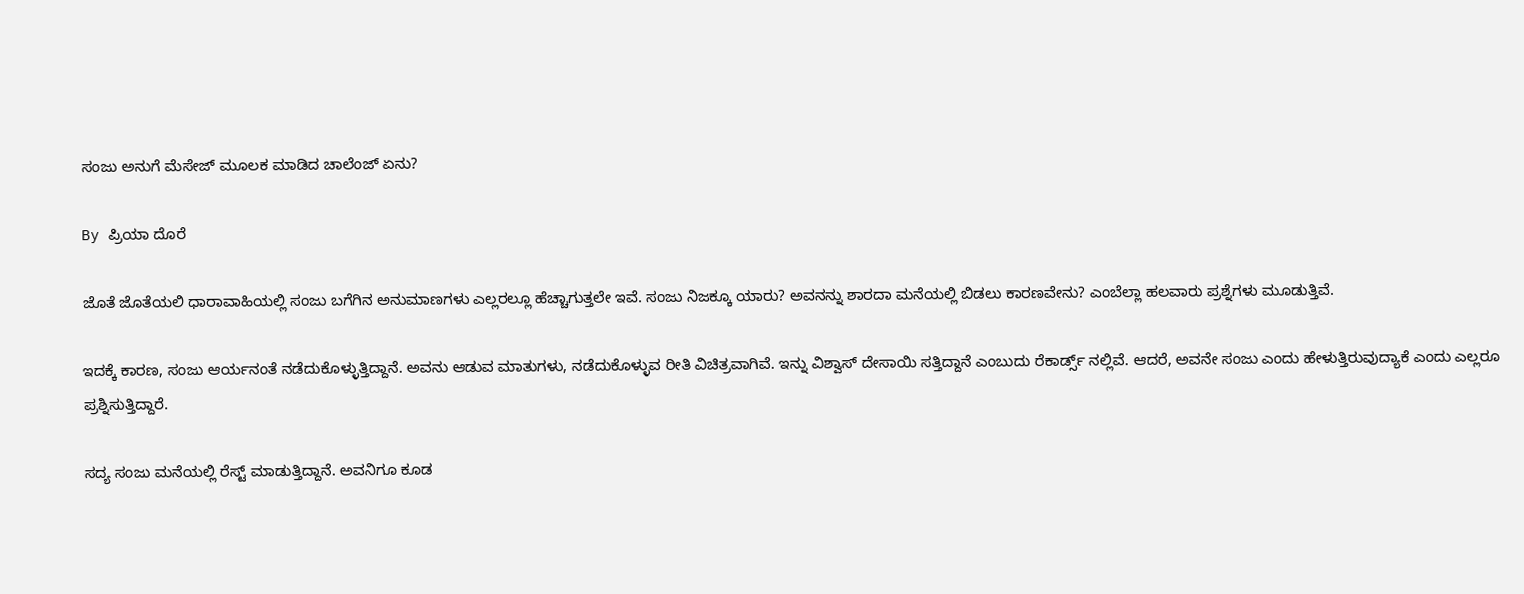ಸಂಜು ಅನುಗೆ ಮೆಸೇಜ್ ಮೂಲಕ ಮಾಡಿದ ಚಾಲೆಂಜ್ ಏನು?

By ಪ್ರಿಯಾ ದೊರೆ

ಜೊತೆ ಜೊತೆಯಲಿ ಧಾರಾವಾಹಿಯಲ್ಲಿ ಸಂಜು ಬಗೆಗಿನ ಅನುಮಾಣಗಳು ಎಲ್ಲರಲ್ಲೂ ಹೆಚ್ಚಾಗುತ್ತಲೇ ಇವೆ. ಸಂಜು ನಿಜಕ್ಕೂ ಯಾರು? ಅವನನ್ನು ಶಾರದಾ ಮನೆಯಲ್ಲಿ ಬಿಡಲು ಕಾರಣವೇನು? ಎಂಬೆಲ್ಲಾ ಹಲವಾರು ಪ್ರಶ್ನೆಗಳು ಮೂಡುತ್ತಿವೆ.

ಇದಕ್ಕೆ ಕಾರಣ, ಸಂಜು ಆರ್ಯನಂತೆ ನಡೆದುಕೊಳ್ಳುತ್ತಿದ್ದಾನೆ. ಅವನು ಆಡುವ ಮಾತುಗಳು, ನಡೆದುಕೊಳ್ಳುವ ರೀತಿ ವಿಚಿತ್ರವಾಗಿವೆ. ಇನ್ನು ವಿಶ್ವಾಸ್ ದೇಸಾಯಿ ಸತ್ತಿದ್ದಾನೆ ಎಂಬುದು ರೆಕಾರ್ಡ್ಸ್ ನಲ್ಲಿವೆ. ಆದರೆ, ಅವನೇ ಸಂಜು ಎಂದು ಹೇಳುತ್ತಿರುವುದ್ಯಾಕೆ ಎಂದು ಎಲ್ಲರೂ ಪ್ರಶ್ನಿಸುತ್ತಿದ್ದಾರೆ.

ಸದ್ಯ ಸಂಜು ಮನೆಯಲ್ಲಿ ರೆಸ್ಟ್ ಮಾಡುತ್ತಿದ್ದಾನೆ. ಅವನಿಗೂ ಕೂಡ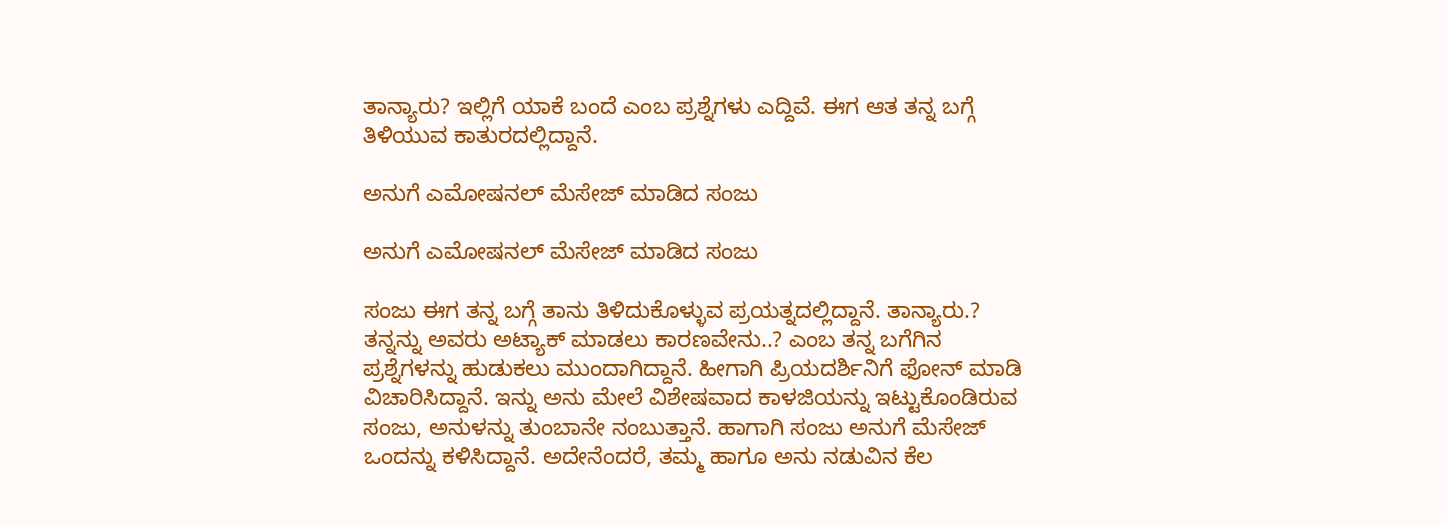ತಾನ್ಯಾರು? ಇಲ್ಲಿಗೆ ಯಾಕೆ ಬಂದೆ ಎಂಬ ಪ್ರಶ್ನೆಗಳು ಎದ್ದಿವೆ. ಈಗ ಆತ ತನ್ನ ಬಗ್ಗೆ ತಿಳಿಯುವ ಕಾತುರದಲ್ಲಿದ್ದಾನೆ.

ಅನುಗೆ ಎಮೋಷನಲ್ ಮೆಸೇಜ್ ಮಾಡಿದ ಸಂಜು

ಅನುಗೆ ಎಮೋಷನಲ್ ಮೆಸೇಜ್ ಮಾಡಿದ ಸಂಜು

ಸಂಜು ಈಗ ತನ್ನ ಬಗ್ಗೆ ತಾನು ತಿಳಿದುಕೊಳ್ಳುವ ಪ್ರಯತ್ನದಲ್ಲಿದ್ದಾನೆ. ತಾನ್ಯಾರು.? ತನ್ನನ್ನು ಅವರು ಅಟ್ಯಾಕ್ ಮಾಡಲು ಕಾರಣವೇನು..? ಎಂಬ ತನ್ನ ಬಗೆಗಿನ ಪ್ರಶ್ನೆಗಳನ್ನು ಹುಡುಕಲು ಮುಂದಾಗಿದ್ದಾನೆ. ಹೀಗಾಗಿ ಪ್ರಿಯದರ್ಶಿನಿಗೆ ಫೋನ್ ಮಾಡಿ ವಿಚಾರಿಸಿದ್ದಾನೆ. ಇನ್ನು ಅನು ಮೇಲೆ ವಿಶೇಷವಾದ ಕಾಳಜಿಯನ್ನು ಇಟ್ಟುಕೊಂಡಿರುವ ಸಂಜು, ಅನುಳನ್ನು ತುಂಬಾನೇ ನಂಬುತ್ತಾನೆ. ಹಾಗಾಗಿ ಸಂಜು ಅನುಗೆ ಮೆಸೇಜ್ ಒಂದನ್ನು ಕಳಿಸಿದ್ದಾನೆ. ಅದೇನೆಂದರೆ, ತಮ್ಮ ಹಾಗೂ ಅನು ನಡುವಿನ ಕೆಲ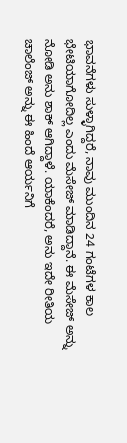ಭಾವನೆಗಳು ಸುಳ್ಳಾಗಿದ್ದರೆ, ನಾವು ಮುಂದಿನ 24 ಗಂಟೆಗಳ ಕಾಲ ಭೇಟಿಯಾಗೋದಿಲ್ಲ ಎಂದು ಮೆಸೇಜ್ ಮಾಡಿದ್ದಾನೆ. ಈ ಮೆಸೇಜ್ ಅನ್ನು ನೋಡಿ ಅನು ಶಾಕ್ ಆಗಿದ್ದಾಳೆ. ಯಾಕೆಂದರೆ, ಅನು ಇದೇ ರೀತಿಯ ಚಾಲೆಂಜ್ ಅನ್ನು ಈ ಹಿಂದೆ ಆರ್ಯನಿಗೆ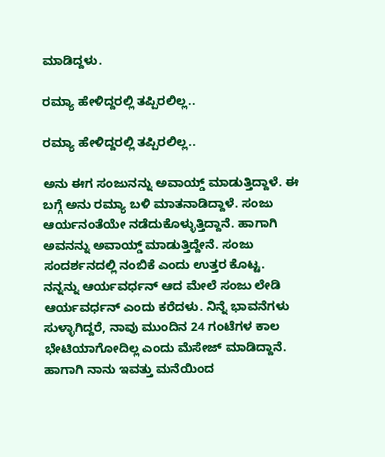ಮಾಡಿದ್ದಳು.

ರಮ್ಯಾ ಹೇಳಿದ್ದರಲ್ಲಿ ತಪ್ಪಿರಲಿಲ್ಲ..

ರಮ್ಯಾ ಹೇಳಿದ್ದರಲ್ಲಿ ತಪ್ಪಿರಲಿಲ್ಲ..

ಅನು ಈಗ ಸಂಜುನನ್ನು ಅವಾಯ್ಡ್ ಮಾಡುತ್ತಿದ್ದಾಳೆ. ಈ ಬಗ್ಗೆ ಅನು ರಮ್ಯಾ ಬಳಿ ಮಾತನಾಡಿದ್ದಾಳೆ. ಸಂಜು ಆರ್ಯನಂತೆಯೇ ನಡೆದುಕೊಳ್ಳುತ್ತಿದ್ದಾನೆ. ಹಾಗಾಗಿ ಅವನನ್ನು ಅವಾಯ್ಡ್ ಮಾಡುತ್ತಿದ್ದೇನೆ. ಸಂಜು ಸಂದರ್ಶನದಲ್ಲಿ ನಂಬಿಕೆ ಎಂದು ಉತ್ತರ ಕೊಟ್ಟ. ನನ್ನನ್ನು ಆರ್ಯವರ್ಧನ್ ಆದ ಮೇಲೆ ಸಂಜು ಲೇಡಿ ಆರ್ಯವರ್ಧನ್ ಎಂದು ಕರೆದಳು. ನಿನ್ನೆ ಭಾವನೆಗಳು ಸುಳ್ಳಾಗಿದ್ದರೆ, ನಾವು ಮುಂದಿನ 24 ಗಂಟೆಗಳ ಕಾಲ ಭೇಟಿಯಾಗೋದಿಲ್ಲ ಎಂದು ಮೆಸೇಜ್ ಮಾಡಿದ್ದಾನೆ. ಹಾಗಾಗಿ ನಾನು ಇವತ್ತು ಮನೆಯಿಂದ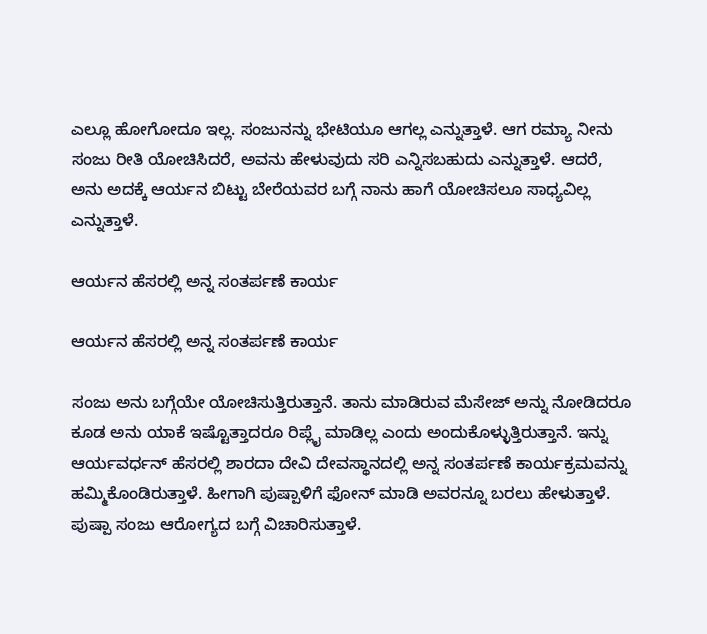ಎಲ್ಲೂ ಹೋಗೋದೂ ಇಲ್ಲ. ಸಂಜುನನ್ನು ಭೇಟಿಯೂ ಆಗಲ್ಲ ಎನ್ನುತ್ತಾಳೆ. ಆಗ ರಮ್ಯಾ ನೀನು ಸಂಜು ರೀತಿ ಯೋಚಿಸಿದರೆ, ಅವನು ಹೇಳುವುದು ಸರಿ ಎನ್ನಿಸಬಹುದು ಎನ್ನುತ್ತಾಳೆ. ಆದರೆ, ಅನು ಅದಕ್ಕೆ ಆರ್ಯನ ಬಿಟ್ಟು ಬೇರೆಯವರ ಬಗ್ಗೆ ನಾನು ಹಾಗೆ ಯೋಚಿಸಲೂ ಸಾಧ್ಯವಿಲ್ಲ ಎನ್ನುತ್ತಾಳೆ.

ಆರ್ಯನ ಹೆಸರಲ್ಲಿ ಅನ್ನ ಸಂತರ್ಪಣೆ ಕಾರ್ಯ

ಆರ್ಯನ ಹೆಸರಲ್ಲಿ ಅನ್ನ ಸಂತರ್ಪಣೆ ಕಾರ್ಯ

ಸಂಜು ಅನು ಬಗ್ಗೆಯೇ ಯೋಚಿಸುತ್ತಿರುತ್ತಾನೆ. ತಾನು ಮಾಡಿರುವ ಮೆಸೇಜ್ ಅನ್ನು ನೋಡಿದರೂ ಕೂಡ ಅನು ಯಾಕೆ ಇಷ್ಟೊತ್ತಾದರೂ ರಿಪ್ಲೈ ಮಾಡಿಲ್ಲ ಎಂದು ಅಂದುಕೊಳ್ಳುತ್ತಿರುತ್ತಾನೆ. ಇನ್ನು ಆರ್ಯವರ್ಧನ್ ಹೆಸರಲ್ಲಿ ಶಾರದಾ ದೇವಿ ದೇವಸ್ಥಾನದಲ್ಲಿ ಅನ್ನ ಸಂತರ್ಪಣೆ ಕಾರ್ಯಕ್ರಮವನ್ನು ಹಮ್ಮಿಕೊಂಡಿರುತ್ತಾಳೆ. ಹೀಗಾಗಿ ಪುಷ್ಪಾಳಿಗೆ ಫೋನ್ ಮಾಡಿ ಅವರನ್ನೂ ಬರಲು ಹೇಳುತ್ತಾಳೆ. ಪುಷ್ಪಾ ಸಂಜು ಆರೋಗ್ಯದ ಬಗ್ಗೆ ವಿಚಾರಿಸುತ್ತಾಳೆ.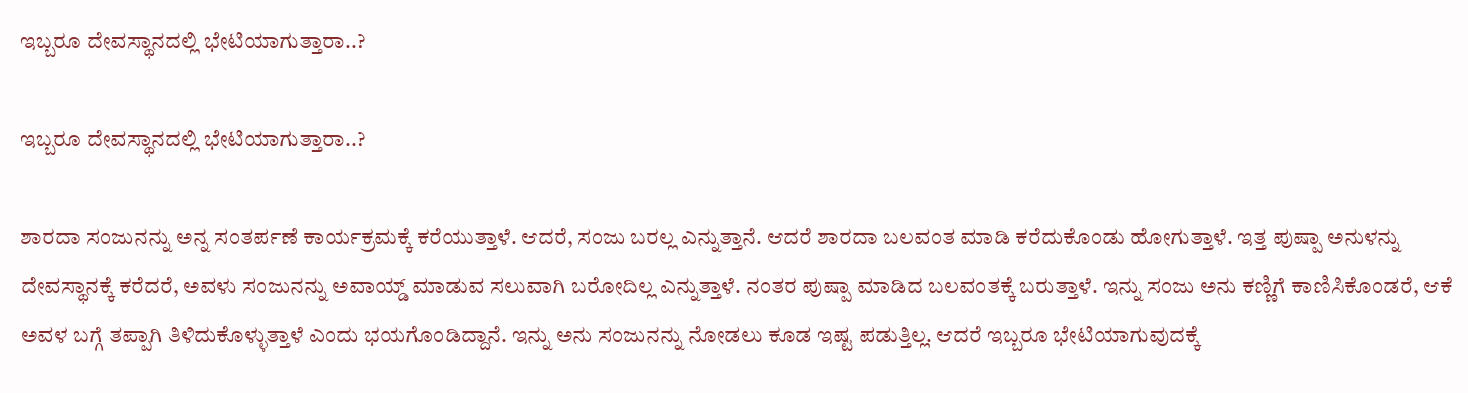ಇಬ್ಬರೂ ದೇವಸ್ಥಾನದಲ್ಲಿ ಭೇಟಿಯಾಗುತ್ತಾರಾ..?

ಇಬ್ಬರೂ ದೇವಸ್ಥಾನದಲ್ಲಿ ಭೇಟಿಯಾಗುತ್ತಾರಾ..?

ಶಾರದಾ ಸಂಜುನನ್ನು ಅನ್ನ ಸಂತರ್ಪಣೆ ಕಾರ್ಯಕ್ರಮಕ್ಕೆ ಕರೆಯುತ್ತಾಳೆ. ಆದರೆ, ಸಂಜು ಬರಲ್ಲ ಎನ್ನುತ್ತಾನೆ. ಆದರೆ ಶಾರದಾ ಬಲವಂತ ಮಾಡಿ ಕರೆದುಕೊಂಡು ಹೋಗುತ್ತಾಳೆ. ಇತ್ತ ಪುಷ್ಪಾ ಅನುಳನ್ನು ದೇವಸ್ಥಾನಕ್ಕೆ ಕರೆದರೆ, ಅವಳು ಸಂಜುನನ್ನು ಅವಾಯ್ಡ್ ಮಾಡುವ ಸಲುವಾಗಿ ಬರೋದಿಲ್ಲ ಎನ್ನುತ್ತಾಳೆ. ನಂತರ ಪುಷ್ಪಾ ಮಾಡಿದ ಬಲವಂತಕ್ಕೆ ಬರುತ್ತಾಳೆ. ಇನ್ನು ಸಂಜು ಅನು ಕಣ್ಣಿಗೆ ಕಾಣಿಸಿಕೊಂಡರೆ, ಆಕೆ ಅವಳ ಬಗ್ಗೆ ತಪ್ಪಾಗಿ ತಿಳಿದುಕೊಳ್ಳುತ್ತಾಳೆ ಎಂದು ಭಯಗೊಂಡಿದ್ದಾನೆ. ಇನ್ನು ಅನು ಸಂಜುನನ್ನು ನೋಡಲು ಕೂಡ ಇಷ್ಟ ಪಡುತ್ತಿಲ್ಲ. ಆದರೆ ಇಬ್ಬರೂ ಭೇಟಿಯಾಗುವುದಕ್ಕೆ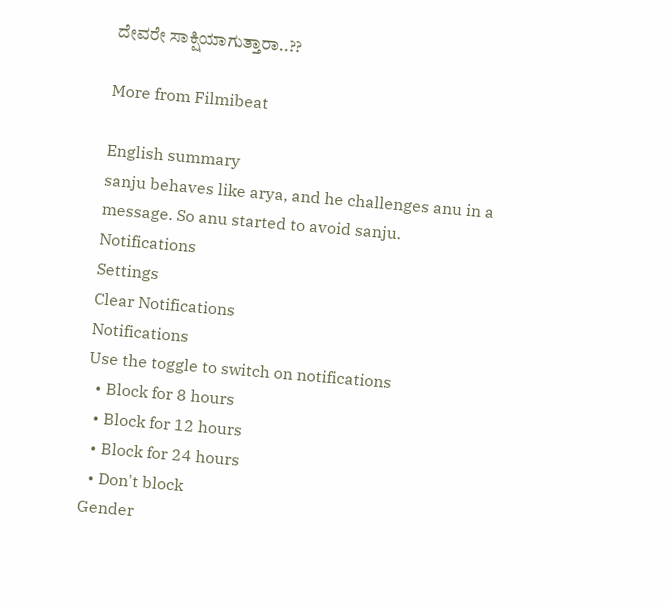ದೇವರೇ ಸಾಕ್ಷಿಯಾಗುತ್ತಾರಾ..??

More from Filmibeat

English summary
sanju behaves like arya, and he challenges anu in a message. So anu started to avoid sanju.
Notifications
Settings
Clear Notifications
Notifications
Use the toggle to switch on notifications
  • Block for 8 hours
  • Block for 12 hours
  • Block for 24 hours
  • Don't block
Gender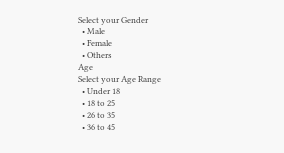Select your Gender
  • Male
  • Female
  • Others
Age
Select your Age Range
  • Under 18
  • 18 to 25
  • 26 to 35
  • 36 to 45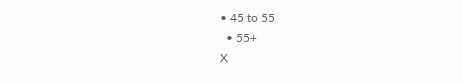• 45 to 55
  • 55+
X